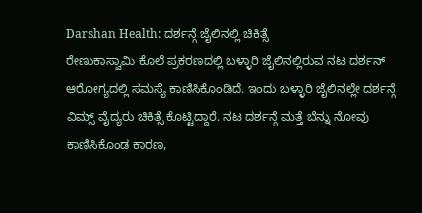Darshan Health: ದರ್ಶನ್ಗೆ ಜೈಲಿನಲ್ಲಿ ಚಿಕಿತ್ಸೆ
ರೇಣುಕಾಸ್ವಾಮಿ ಕೊಲೆ ಪ್ರಕರಣದಲ್ಲಿ ಬಳ್ಳಾರಿ ಜೈಲಿನಲ್ಲಿರುವ ನಟ ದರ್ಶನ್ ಆರೋಗ್ಯದಲ್ಲಿ ಸಮಸ್ಯೆ ಕಾಣಿಸಿಕೊಂಡಿದೆ. ಇಂದು ಬಳ್ಳಾರಿ ಜೈಲಿನಲ್ಲೇ ದರ್ಶನ್ಗೆ ವಿಮ್ಸ್ ವೈದ್ಯರು ಚಿಕಿತ್ಸೆ ಕೊಟ್ಟಿದ್ದಾರೆ. ನಟ ದರ್ಶನ್ಗೆ ಮತ್ತೆ ಬೆನ್ನು ನೋವು ಕಾಣಿಸಿಕೊಂಡ ಕಾರಣ,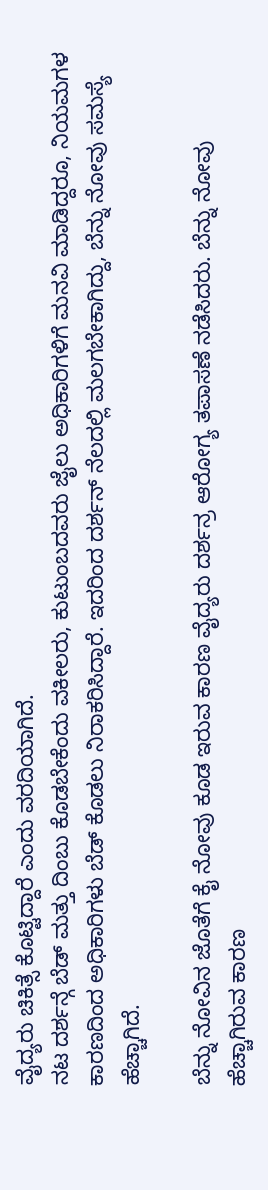ವೈದ್ಯರು ಚಿಕಿತ್ಸೆ ಕೊಟ್ಟಿದ್ದಾರೆ ಎಂದು ವರದಿಯಾಗಿದೆ.
ನಟ ದರ್ಶನ್ಗೆ ಬೆಡ್ ಮತ್ತು ದಿಂಬು ಕೊಡಬೇಕೆಂದು ವಕೀಲರು, ಕುಟುಂಬದವರು ಜೈಲು ಅಧಿಕಾರಿಗಳಿಗೆ ಮನವಿ ಮಾಡಿದ್ದರೂ, ನಿಯಮಗಳ ಕಾರಣದಿಂದ ಅಧಿಕಾರಿಗಳು ಬೆಡ್ ಕೊಡಲು ನಿರಾಕರಿಸಿದ್ದಾರೆ. ಇದರಿಂದ ದರ್ಶನ್ ನೆಲದಲ್ಲಿ ಮಲಗಬೇಕಾಗಿದ್ದು, ಬೆನ್ನು ನೋವು ಸಮಸ್ಯೆ ಹೆಚ್ಚಾಗಿದೆ.

ಬೆನ್ನು ನೋವಿನ ಜೊತೆಗೆ ಕೈ ನೋವು ಕೂಡ ಇರುವ ಕಾರಣ ವೈದ್ಯರು ದರ್ಶನ್ರ ಆರೋಗ್ಯ ತಪಾಸಣೆ ನಡೆಸಿದರು. ಬೆನ್ನು ನೋವು ಹೆಚ್ಚಾಗಿರುವ ಕಾರಣ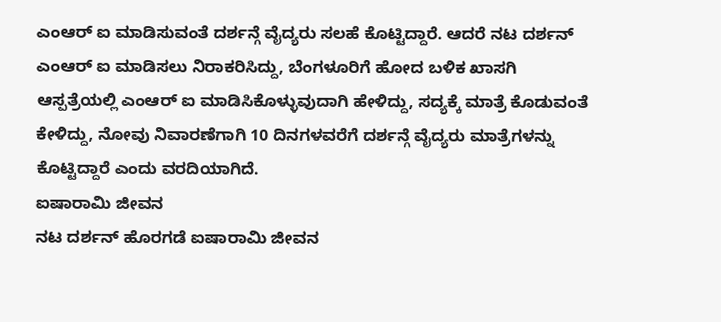ಎಂಆರ್ ಐ ಮಾಡಿಸುವಂತೆ ದರ್ಶನ್ಗೆ ವೈದ್ಯರು ಸಲಹೆ ಕೊಟ್ಟಿದ್ದಾರೆ. ಆದರೆ ನಟ ದರ್ಶನ್ ಎಂಆರ್ ಐ ಮಾಡಿಸಲು ನಿರಾಕರಿಸಿದ್ದು, ಬೆಂಗಳೂರಿಗೆ ಹೋದ ಬಳಿಕ ಖಾಸಗಿ ಆಸ್ಪತ್ರೆಯಲ್ಲಿ ಎಂಆರ್ ಐ ಮಾಡಿಸಿಕೊಳ್ಳುವುದಾಗಿ ಹೇಳಿದ್ದು, ಸದ್ಯಕ್ಕೆ ಮಾತ್ರೆ ಕೊಡುವಂತೆ ಕೇಳಿದ್ದು, ನೋವು ನಿವಾರಣೆಗಾಗಿ 10 ದಿನಗಳವರೆಗೆ ದರ್ಶನ್ಗೆ ವೈದ್ಯರು ಮಾತ್ರೆಗಳನ್ನು ಕೊಟ್ಟಿದ್ದಾರೆ ಎಂದು ವರದಿಯಾಗಿದೆ.
ಐಷಾರಾಮಿ ಜೀವನ
ನಟ ದರ್ಶನ್ ಹೊರಗಡೆ ಐಷಾರಾಮಿ ಜೀವನ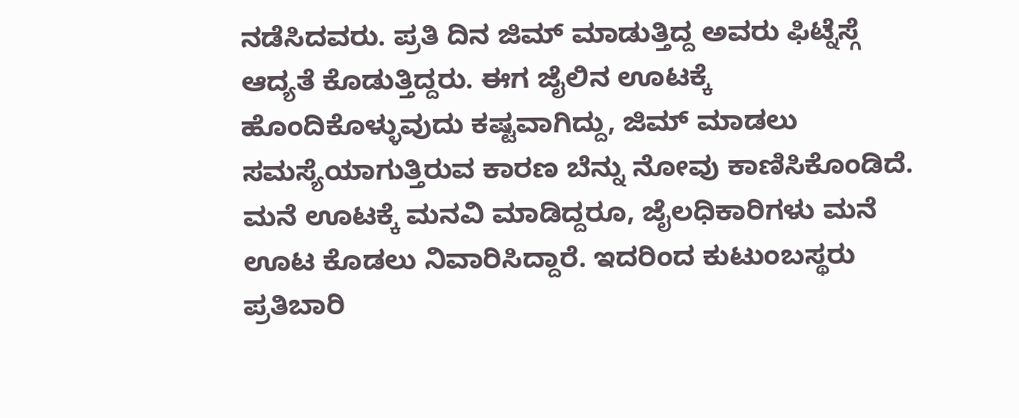ನಡೆಸಿದವರು. ಪ್ರತಿ ದಿನ ಜಿಮ್ ಮಾಡುತ್ತಿದ್ದ ಅವರು ಫಿಟ್ನೆಸ್ಗೆ ಆದ್ಯತೆ ಕೊಡುತ್ತಿದ್ದರು. ಈಗ ಜೈಲಿನ ಊಟಕ್ಕೆ ಹೊಂದಿಕೊಳ್ಳುವುದು ಕಷ್ಟವಾಗಿದ್ದು, ಜಿಮ್ ಮಾಡಲು ಸಮಸ್ಯೆಯಾಗುತ್ತಿರುವ ಕಾರಣ ಬೆನ್ನು ನೋವು ಕಾಣಿಸಿಕೊಂಡಿದೆ. ಮನೆ ಊಟಕ್ಕೆ ಮನವಿ ಮಾಡಿದ್ದರೂ, ಜೈಲಧಿಕಾರಿಗಳು ಮನೆ ಊಟ ಕೊಡಲು ನಿವಾರಿಸಿದ್ದಾರೆ. ಇದರಿಂದ ಕುಟುಂಬಸ್ಥರು ಪ್ರತಿಬಾರಿ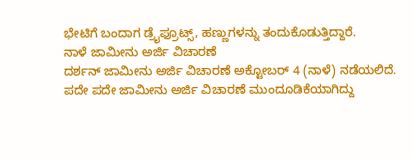ಭೇಟಿಗೆ ಬಂದಾಗ ಡ್ರೈಫ್ರೂಟ್ಸ್, ಹಣ್ಣುಗಳನ್ನು ತಂದುಕೊಡುತ್ತಿದ್ದಾರೆ.
ನಾಳೆ ಜಾಮೀನು ಅರ್ಜಿ ವಿಚಾರಣೆ
ದರ್ಶನ್ ಜಾಮೀನು ಅರ್ಜಿ ವಿಚಾರಣೆ ಅಕ್ಟೋಬರ್ 4 (ನಾಳೆ) ನಡೆಯಲಿದೆ. ಪದೇ ಪದೇ ಜಾಮೀನು ಅರ್ಜಿ ವಿಚಾರಣೆ ಮುಂದೂಡಿಕೆಯಾಗಿದ್ದು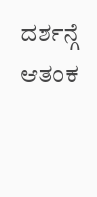ದರ್ಶನ್ಗೆ ಆತಂಕ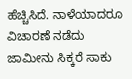ಹೆಚ್ಚಿಸಿದೆ. ನಾಳೆಯಾದರೂ ವಿಚಾರಣೆ ನಡೆದು ಜಾಮೀನು ಸಿಕ್ಕರೆ ಸಾಕು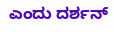ಎಂದು ದರ್ಶನ್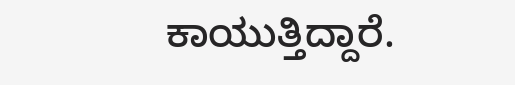ಕಾಯುತ್ತಿದ್ದಾರೆ.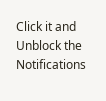Click it and Unblock the Notifications